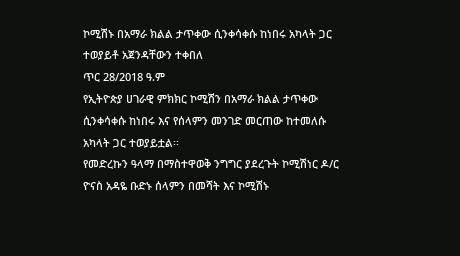ኮሚሽኑ በአማራ ክልል ታጥቀው ሲንቀሳቀሱ ከነበሩ አካላት ጋር ተወያይቶ አጀንዳቸውን ተቀበለ
ጥር 28/2018 ዓ.ም
የኢትዮጵያ ሀገራዊ ምክክር ኮሚሽን በአማራ ክልል ታጥቀው ሲንቀሳቀሱ ከነበሩ እና የሰላምን መንገድ መርጠው ከተመለሱ አካላት ጋር ተወያይቷል፡፡
የመድረኩን ዓላማ በማስተዋወቅ ንግግር ያደረጉት ኮሚሽነር ዶ/ር ዮናስ አዳዬ ቡድኑ ሰላምን በመሻት እና ኮሚሽኑ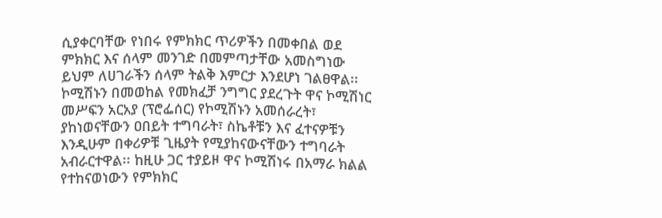ሲያቀርባቸው የነበሩ የምክክር ጥሪዎችን በመቀበል ወደ ምክክር እና ሰላም መንገድ በመምጣታቸው አመስግነው ይህም ለሀገራችን ሰላም ትልቅ እምርታ እንደሆነ ገልፀዋል፡፡
ኮሚሽኑን በመወከል የመክፈቻ ንግግር ያደረጉት ዋና ኮሚሽነር መሥፍን አርአያ (ፕሮፌሰር) የኮሚሽኑን አመሰራረት፣ ያከነወናቸውን ዐበይት ተግባራት፣ ስኬቶቹን እና ፈተናዎቹን እንዲሁም በቀሪዎቹ ጊዜያት የሚያከናውናቸውን ተግባራት አብራርተዋል፡፡ ከዚሁ ጋር ተያይዞ ዋና ኮሚሽነሩ በአማራ ክልል የተከናወነውን የምክክር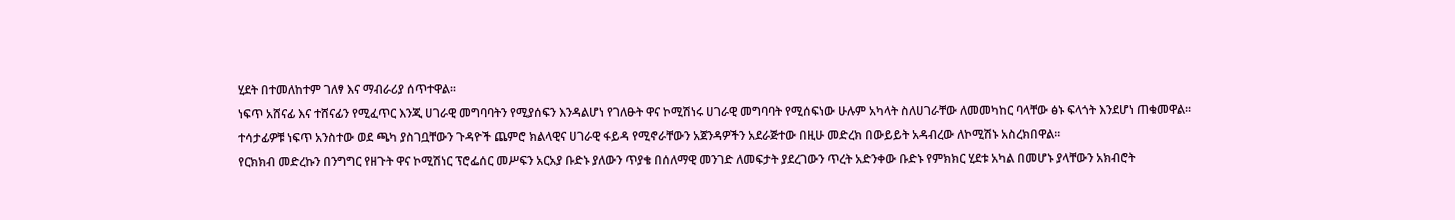ሂደት በተመለከተም ገለፃ እና ማብራሪያ ሰጥተዋል፡፡
ነፍጥ አሸናፊ እና ተሸናፊን የሚፈጥር እንጂ ሀገራዊ መግባባትን የሚያሰፍን እንዳልሆነ የገለፁት ዋና ኮሚሽነሩ ሀገራዊ መግባባት የሚሰፍነው ሁሉም አካላት ስለሀገራቸው ለመመካከር ባላቸው ፅኑ ፍላጎት እንደሆነ ጠቁመዋል፡፡
ተሳታፊዎቹ ነፍጥ አንስተው ወደ ጫካ ያስገቧቸውን ጉዳዮች ጨምሮ ክልላዊና ሀገራዊ ፋይዳ የሚኖራቸውን አጀንዳዎችን አደራጅተው በዚሁ መድረክ በውይይት አዳብረው ለኮሚሽኑ አስረክበዋል፡፡
የርክክብ መድረኩን በንግግር የዘጉት ዋና ኮሚሽነር ፕሮፌሰር መሥፍን አርአያ ቡድኑ ያለውን ጥያቄ በሰለማዊ መንገድ ለመፍታት ያደረገውን ጥረት አድንቀው ቡድኑ የምክክር ሂደቱ አካል በመሆኑ ያላቸውን አክብሮት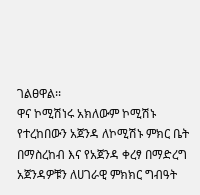ገልፀዋል፡፡
ዋና ኮሚሽነሩ አክለውም ኮሚሽኑ የተረከበውን አጀንዳ ለኮሚሽኑ ምክር ቤት በማስረከብ እና የአጀንዳ ቀረፃ በማድረግ አጀንዳዎቹን ለሀገራዊ ምክክር ግብዓት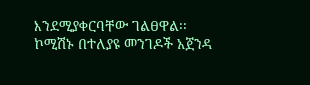እንደሚያቀርባቸው ገልፀዋል፡፡
ኮሚሽኑ በተለያዩ መንገዶች አጀንዳ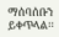ማሰባሰቡን ይቀጥላል፡፡